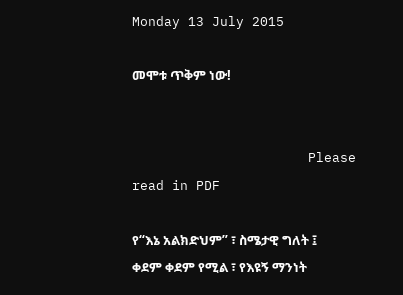Monday 13 July 2015

መሞቱ ጥቅም ነው!


                      Please read in PDF

የ“እኔ አልክድህም” ፣ ስሜታዊ ግለት ፤
ቀደም ቀደም የሚል ፣ የእዩኝ ማንነት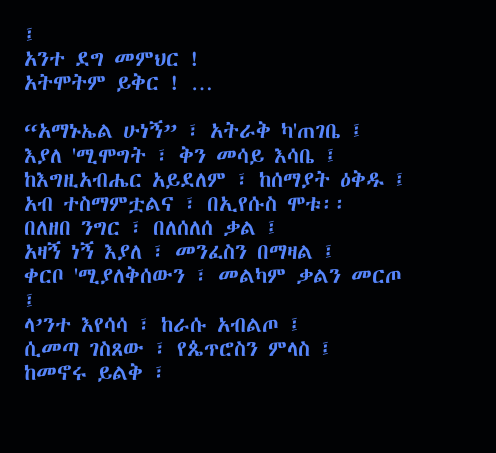፤
አንተ ደግ መምህር !
አትሞትም ይቅር ! …

“አማኑኤል ሁነኝ” ፣ አትራቅ ካ'ጠገቤ ፤
እያለ 'ሚሞግት ፣ ቅን መሳይ እሳቤ ፤
ከእግዚአብሔር አይደለም ፣ ከሰማያት ዕቅዱ ፤
አብ ተስማምቷልና ፣ በኢየሱስ ሞቱ፡፡
በለዘበ ንግር ፣ በለሰለሰ ቃል ፤
አዛኝ ነኝ እያለ ፣ መንፈስን በማዛል ፤
ቀርቦ 'ሚያለቅሰውን ፣ መልካም ቃልን መርጦ ፤
ላ’ንተ እየሳሳ ፣ ከራሱ አብልጦ ፤
ሲመጣ ገስጸው ፣ የጴጥሮስን ምላስ ፤
ከመኖሩ ይልቅ ፣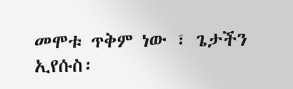መሞቱ ጥቅም ነው ፣ ጌታችን ኢየሱስ፡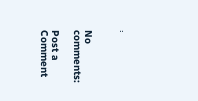፡


No comments:

Post a Comment